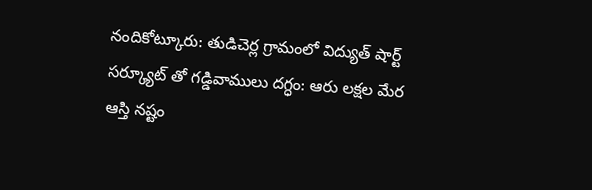నందికోట్కూరు: తుడిచెర్ల గ్రామంలో విద్యుత్ షార్ట్ సర్క్యూట్ తో గడ్డివాములు దగ్ధం: ఆరు లక్షల మేర ఆస్తి నష్టం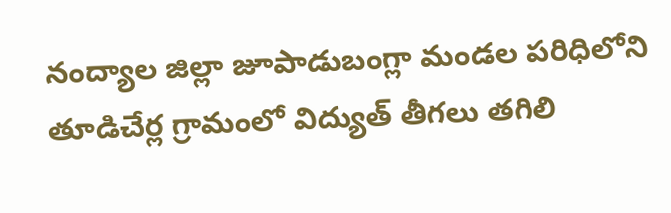నంద్యాల జిల్లా జూపాడుబంగ్లా మండల పరిధిలోని తూడిచేర్ల గ్రామంలో విద్యుత్ తీగలు తగిలి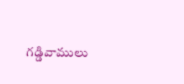గడ్డివాములు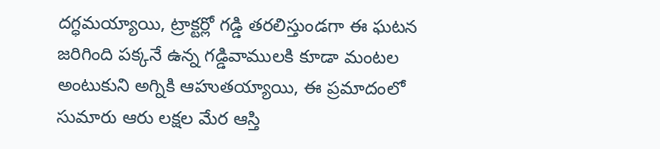దగ్ధమయ్యాయి, ట్రాక్టర్లో గడ్డి తరలిస్తుండగా ఈ ఘటన జరిగింది పక్కనే ఉన్న గడ్డివాములకి కూడా మంటల అంటుకుని అగ్నికి ఆహుతయ్యాయి, ఈ ప్రమాదంలో సుమారు ఆరు లక్షల మేర ఆస్తి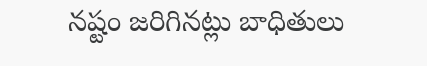నష్టం జరిగినట్లు బాధితులు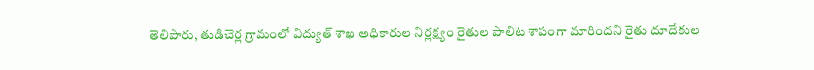తెలిపారు, తుడిచెర్ల గ్రామంలో విద్యుత్ శాఖ అధికారుల నిర్లక్ష్యం రైతుల పాలిట శాపంగా మారిందని రైతు దూదేకుల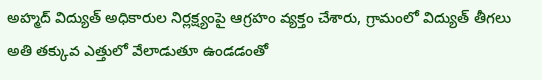అహ్మద్ విద్యుత్ అధికారుల నిర్లక్ష్యంపై ఆగ్రహం వ్యక్తం చేశారు, గ్రామంలో విద్యుత్ తీగలు అతి తక్కువ ఎత్తులో వేలాడుతూ ఉండడంతో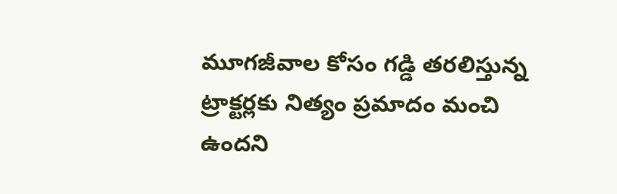మూగజీవాల కోసం గడ్డి తరలిస్తున్న ట్రాక్టర్లకు నిత్యం ప్రమాదం మంచి ఉందని